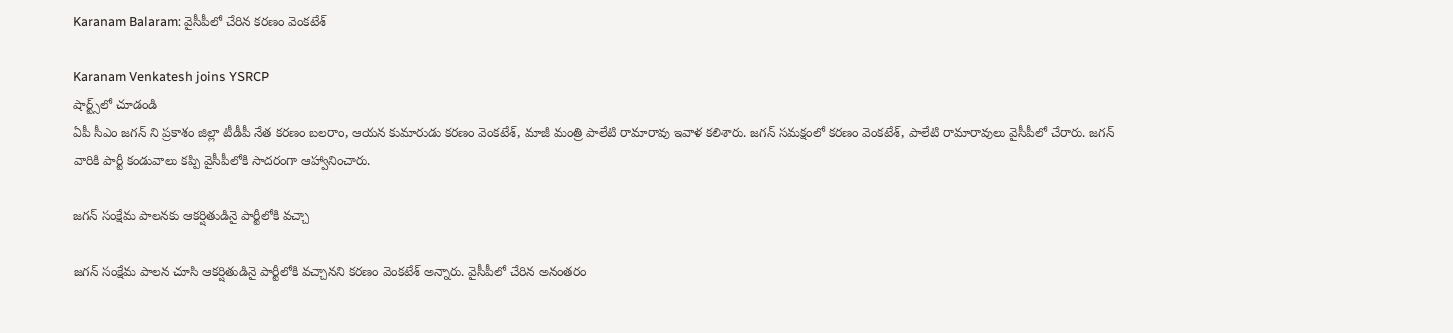Karanam Balaram: వైసీపీలో చేరిన కరణం వెంకటేశ్

Karanam Venkatesh joins YSRCP
షార్ట్స్‌లో చూడండి
ఏపీ సీఎం జగన్ ని ప్రకాశం జిల్లా టీడీపీ నేత కరణం బలరాం, ఆయన కుమారుడు కరణం వెంకటేశ్, మాజీ మంత్రి పాలేటి రామారావు ఇవాళ కలిశారు. జగన్ సమక్షంలో కరణం వెంకటేశ్, పాలేటి రామారావులు వైసీపీలో చేరారు. జగన్ వారికి పార్టీ కండువాలు కప్పి వైసీపీలోకి సాదరంగా ఆహ్వానించారు.

జగన్ సంక్షేమ పాలనకు ఆకర్షితుడినై పార్టీలోకి వచ్చా

జగన్ సంక్షేమ పాలన చూసి ఆకర్షితుడినై పార్టీలోకి వచ్చానని కరణం వెంకటేశ్ అన్నారు. వైసీపీలో చేరిన అనంతరం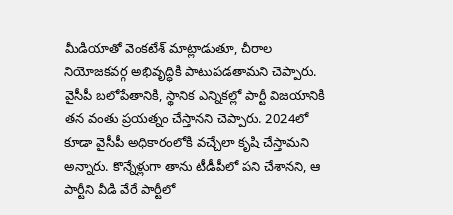మీడియాతో వెంకటేశ్ మాట్లాడుతూ, చీరాల నియోజకవర్గ అభివృద్ధికి పాటుపడతామని చెప్పారు. వైసీపీ బలోపేతానికి, స్థానిక ఎన్నికల్లో పార్టీ విజయానికి తన వంతు ప్రయత్నం చేస్తానని చెప్పారు. 2024లో కూడా వైసీపీ అధికారంలోకి వచ్చేలా కృషి చేస్తామని అన్నారు. కొన్నేళ్లుగా తాను టీడీపీలో పని చేశానని, ఆ పార్టీని వీడి వేరే పార్టీలో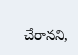చేరానని,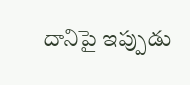దానిపై ఇప్పుడు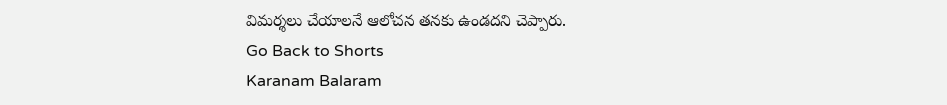విమర్శలు చేయాలనే ఆలోచన తనకు ఉండదని చెప్పారు.
Go Back to Shorts
Karanam Balaram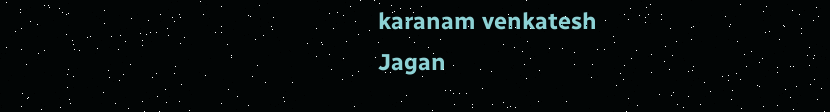karanam venkatesh
Jagan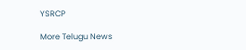YSRCP

More Telugu News